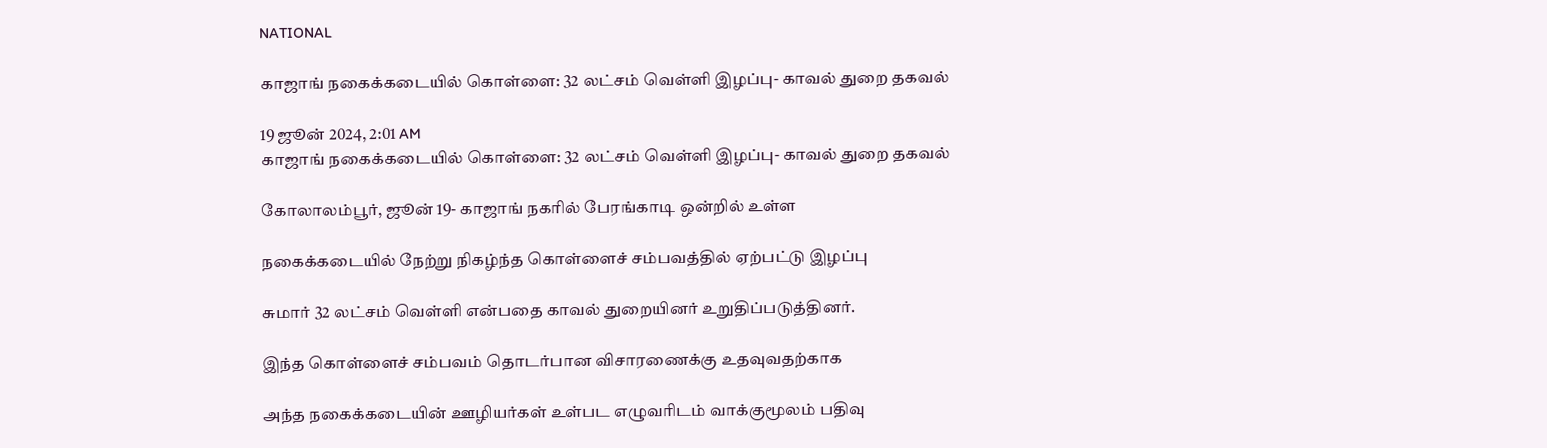NATIONAL

காஜாங் நகைக்கடையில் கொள்ளை: 32 லட்சம் வெள்ளி இழப்பு- காவல் துறை தகவல்

19 ஜூன் 2024, 2:01 AM
காஜாங் நகைக்கடையில் கொள்ளை: 32 லட்சம் வெள்ளி இழப்பு- காவல் துறை தகவல்

கோலாலம்பூர், ஜூன் 19- காஜாங் நகரில் பேரங்காடி ஒன்றில் உள்ள

நகைக்கடையில் நேற்று நிகழ்ந்த கொள்ளைச் சம்பவத்தில் ஏற்பட்டு இழப்பு

சுமார் 32 லட்சம் வெள்ளி என்பதை காவல் துறையினர் உறுதிப்படுத்தினர்.

இந்த கொள்ளைச் சம்பவம் தொடர்பான விசாரணைக்கு உதவுவதற்காக

அந்த நகைக்கடையின் ஊழியர்கள் உள்பட எழுவரிடம் வாக்குமூலம் பதிவு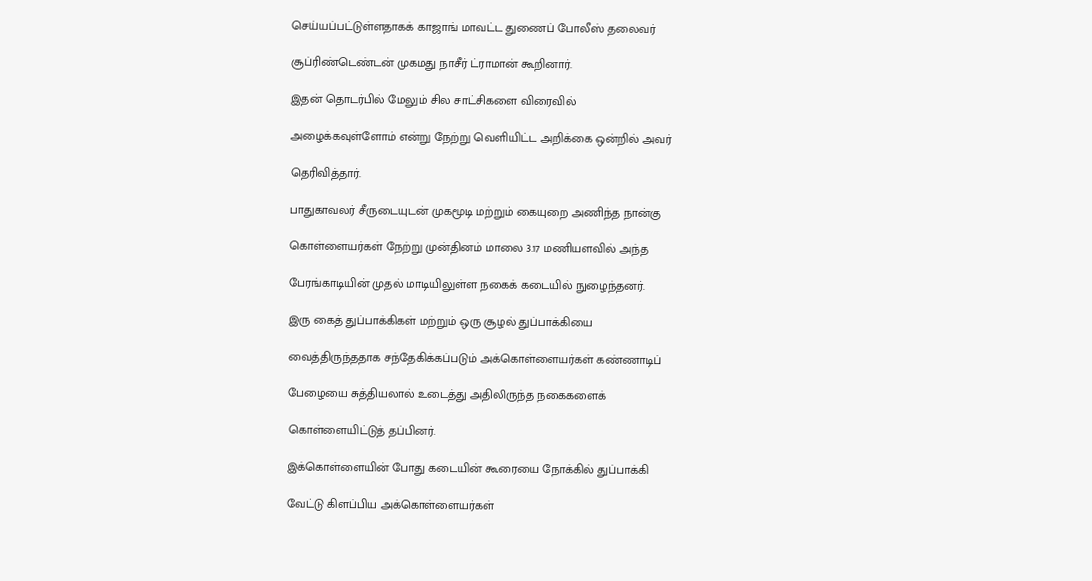செய்யப்பட்டுள்ளதாகக் காஜாங் மாவட்ட துணைப் போலீஸ் தலைவர்

சூப்ரிண்டெண்டன் முகமது நாசீர் ட்ராமான் கூறினார்.

இதன் தொடர்பில் மேலும் சில சாட்சிகளை விரைவில்

அழைக்கவுள்ளோம் என்று நேற்று வெளியிட்ட அறிக்கை ஒன்றில் அவர்

தெரிவித்தார்.

பாதுகாவலர் சீருடையுடன் முகமூடி மற்றும் கையுறை அணிந்த நான்கு

கொள்ளையர்கள் நேற்று முன்தினம் மாலை 3.17 மணியளவில் அந்த

பேரங்காடியின் முதல் மாடியிலுள்ள நகைக் கடையில் நுழைந்தனர்.

இரு கைத் துப்பாக்கிகள் மற்றும் ஒரு சூழல் துப்பாக்கியை

வைத்திருந்ததாக சந்தேகிக்கப்படும் அக்கொள்ளையர்கள் கண்ணாடிப்

பேழையை சுத்தியலால் உடைத்து அதிலிருந்த நகைகளைக்

கொள்ளையிட்டுத் தப்பினர்.

இக்கொள்ளையின் போது கடையின் கூரையை நோக்கில் துப்பாக்கி

வேட்டு கிளப்பிய அக்கொள்ளையர்கள்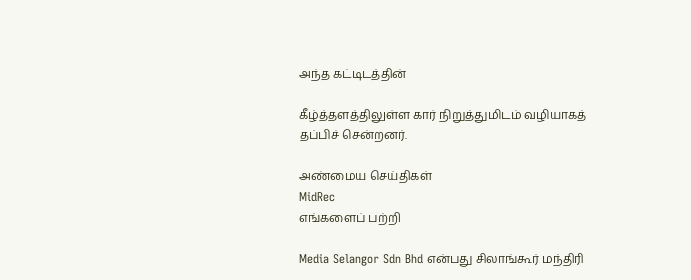அந்த கட்டிடத்தின்

கீழ்த்தளத்திலுள்ள கார் நிறுத்துமிடம் வழியாகத் தப்பிச் சென்றனர்.

அண்மைய செய்திகள்
MidRec
எங்களைப் பற்றி

Media Selangor Sdn Bhd என்பது சிலாங்கூர் மந்திரி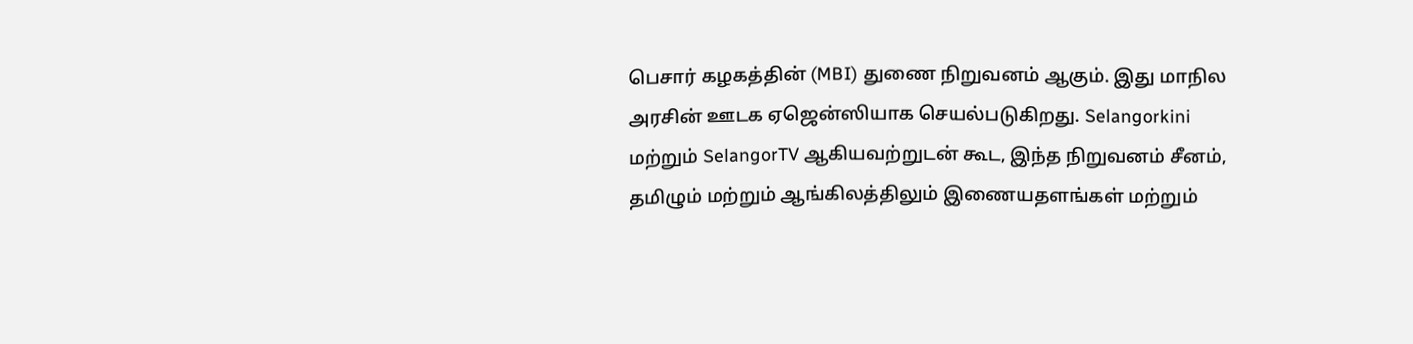பெசார் கழகத்தின் (MBI) துணை நிறுவனம் ஆகும். இது மாநில அரசின் ஊடக ஏஜென்ஸியாக செயல்படுகிறது. Selangorkini மற்றும் SelangorTV ஆகியவற்றுடன் கூட, இந்த நிறுவனம் சீனம், தமிழும் மற்றும் ஆங்கிலத்திலும் இணையதளங்கள் மற்றும்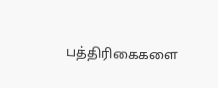பத்திரிகைகளை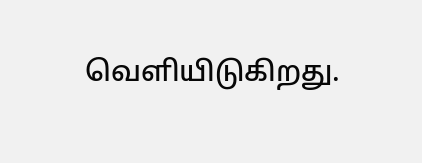வெளியிடுகிறது.